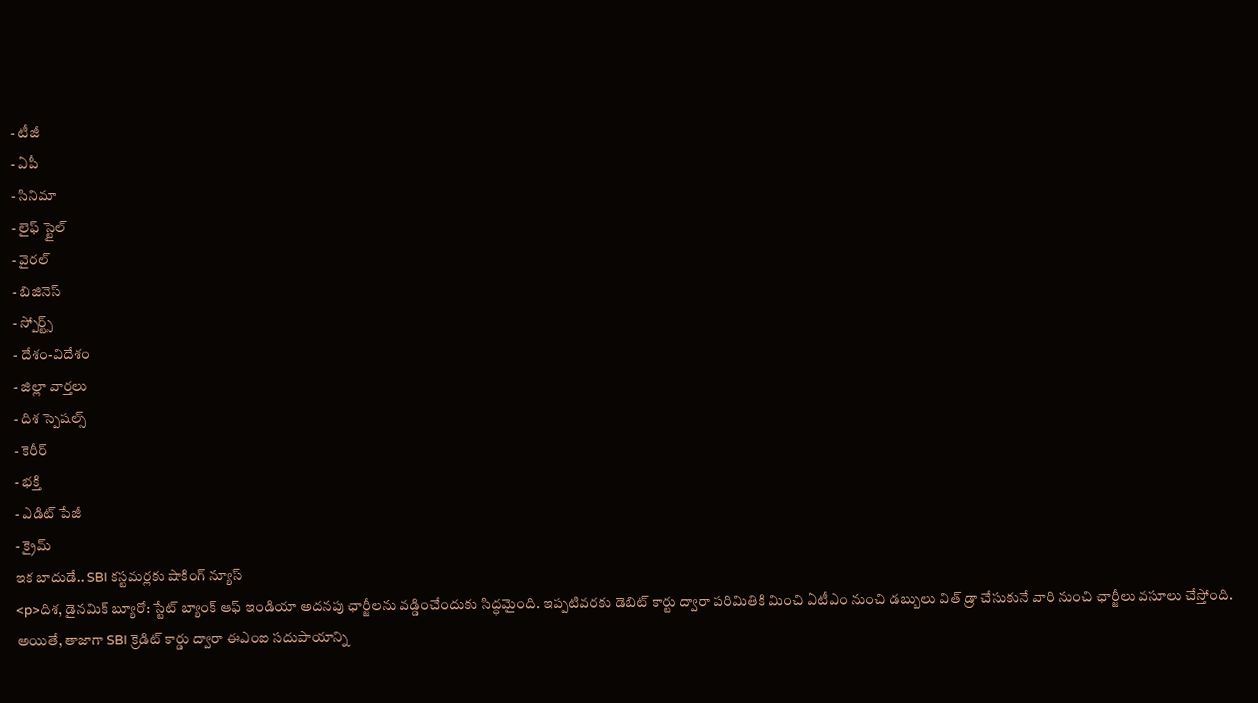- టీజీ
- ఏపీ
- సినిమా
- లైఫ్ స్టైల్
- వైరల్
- బిజినెస్
- స్పోర్ట్స్
- దేశం-విదేశం
- జిల్లా వార్తలు
- దిశ స్పెషల్స్
- కెరీర్
- భక్తి
- ఎడిట్ పేజీ
- క్రైమ్
ఇక బాదుడే.. SBI కస్టమర్లకు షాకింగ్ న్యూస్
<p>దిశ, డైనమిక్ బ్యూరో: స్టేట్ బ్యాంక్ ఆఫ్ ఇండియా అదనపు ఛార్జీలను వడ్డించేందుకు సిద్ధమైంది. ఇప్పటివరకు డెబిట్ కార్టు ద్వారా పరిమితికి మించి ఏటీఎం నుంచి డబ్బులు విత్ డ్రా చేసుకునే వారి నుంచి ఛార్జీలు వసూలు చేస్తోంది. అయితే, తాజాగా SBI క్రెడిట్ కార్డు ద్వారా ఈఎంఐ సదుపాయాన్ని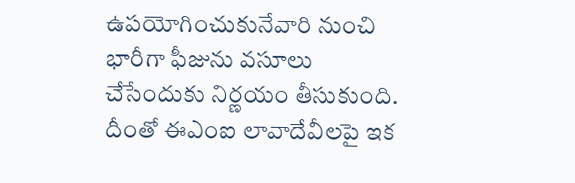ఉపయోగించుకునేవారి నుంచి భారీగా ఫీజును వసూలు చేసేందుకు నిర్ణయం తీసుకుంది. దీంతో ఈఎంఐ లావాదేవీలపై ఇక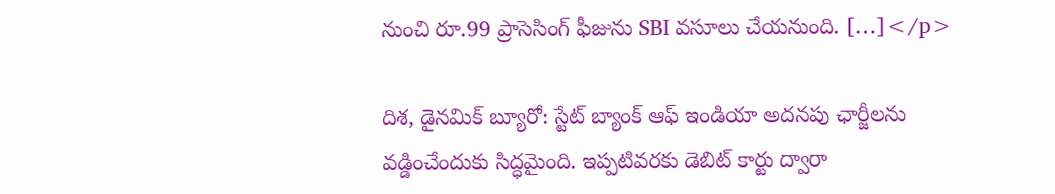నుంచి రూ.99 ప్రాసెసింగ్ ఫీజును SBI వసూలు చేయనుంది. […]</p>

దిశ, డైనమిక్ బ్యూరో: స్టేట్ బ్యాంక్ ఆఫ్ ఇండియా అదనపు ఛార్జీలను వడ్డించేందుకు సిద్ధమైంది. ఇప్పటివరకు డెబిట్ కార్టు ద్వారా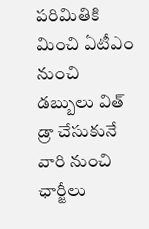పరిమితికి మించి ఏటీఎం నుంచి డబ్బులు విత్ డ్రా చేసుకునే వారి నుంచి ఛార్జీలు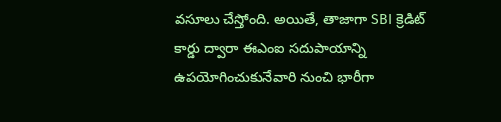వసూలు చేస్తోంది. అయితే, తాజాగా SBI క్రెడిట్ కార్డు ద్వారా ఈఎంఐ సదుపాయాన్ని ఉపయోగించుకునేవారి నుంచి భారీగా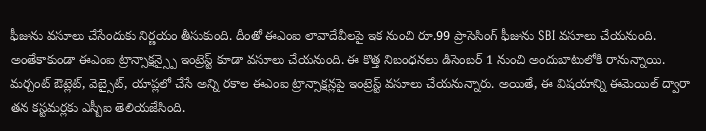ఫీజును వసూలు చేసేందుకు నిర్ణయం తీసుకుంది. దీంతో ఈఎంఐ లావాదేవీలపై ఇక నుంచి రూ.99 ప్రాసెసింగ్ ఫీజును SBI వసూలు చేయనుంది. అంతేకాకుండా ఈఎంఐ ట్రాన్సాక్షన్స్పై ఇంట్రెస్ట్ కూడా వసూలు చేయనుంది. ఈ కొత్త నిబంధనలు డిసెంబర్ 1 నుంచి అందుబాటులోకి రానున్నాయి. మర్చంట్ ఔట్లెట్, వెబ్సైట్, యాప్లలో చేసే అన్ని రకాల ఈఎంఐ ట్రాన్సాక్షన్లపై ఇంట్రెస్ట్ వసూలు చేయనున్నారు. అయితే, ఈ విషయాన్ని ఈమెయిల్ ద్వారా తన కస్టమర్లకు ఎస్బీఐ తెలియజేసింది.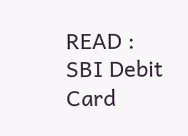READ : SBI Debit Card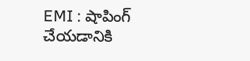EMI : షాపింగ్ చేయడానికి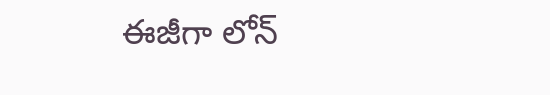ఈజీగా లోన్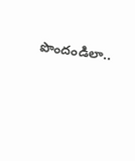పొందండిలా..